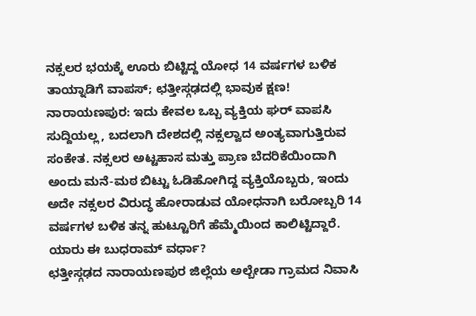ನಕ್ಸಲರ ಭಯಕ್ಕೆ ಊರು ಬಿಟ್ಟಿದ್ದ ಯೋಧ 14 ವರ್ಷಗಳ ಬಳಿಕ ತಾಯ್ನಾಡಿಗೆ ವಾಪಸ್; ಛತ್ತೀಸ್ಗಢದಲ್ಲಿ ಭಾವುಕ ಕ್ಷಣ!
ನಾರಾಯಣಪುರ: ಇದು ಕೇವಲ ಒಬ್ಬ ವ್ಯಕ್ತಿಯ ಘರ್ ವಾಪಸಿ ಸುದ್ದಿಯಲ್ಲ, ಬದಲಾಗಿ ದೇಶದಲ್ಲಿ ನಕ್ಸಲ್ವಾದ ಅಂತ್ಯವಾಗುತ್ತಿರುವ ಸಂಕೇತ. ನಕ್ಸಲರ ಅಟ್ಟಹಾಸ ಮತ್ತು ಪ್ರಾಣ ಬೆದರಿಕೆಯಿಂದಾಗಿ ಅಂದು ಮನೆ-ಮಠ ಬಿಟ್ಟು ಓಡಿಹೋಗಿದ್ದ ವ್ಯಕ್ತಿಯೊಬ್ಬರು, ಇಂದು ಅದೇ ನಕ್ಸಲರ ವಿರುದ್ಧ ಹೋರಾಡುವ ಯೋಧನಾಗಿ ಬರೋಬ್ಬರಿ 14 ವರ್ಷಗಳ ಬಳಿಕ ತನ್ನ ಹುಟ್ಟೂರಿಗೆ ಹೆಮ್ಮೆಯಿಂದ ಕಾಲಿಟ್ಟಿದ್ದಾರೆ.
ಯಾರು ಈ ಬುಧರಾಮ್ ವರ್ಧಾ?
ಛತ್ತೀಸ್ಗಢದ ನಾರಾಯಣಪುರ ಜಿಲ್ಲೆಯ ಅಲ್ಬೇಡಾ ಗ್ರಾಮದ ನಿವಾಸಿ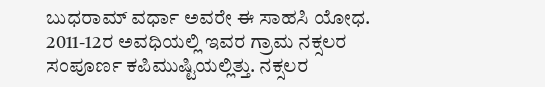ಬುಧರಾಮ್ ವರ್ಧಾ ಅವರೇ ಈ ಸಾಹಸಿ ಯೋಧ. 2011-12ರ ಅವಧಿಯಲ್ಲಿ ಇವರ ಗ್ರಾಮ ನಕ್ಸಲರ ಸಂಪೂರ್ಣ ಕಪಿಮುಷ್ಟಿಯಲ್ಲಿತ್ತು. ನಕ್ಸಲರ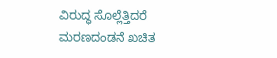ವಿರುದ್ಧ ಸೊಲ್ಲೆತ್ತಿದರೆ ಮರಣದಂಡನೆ ಖಚಿತ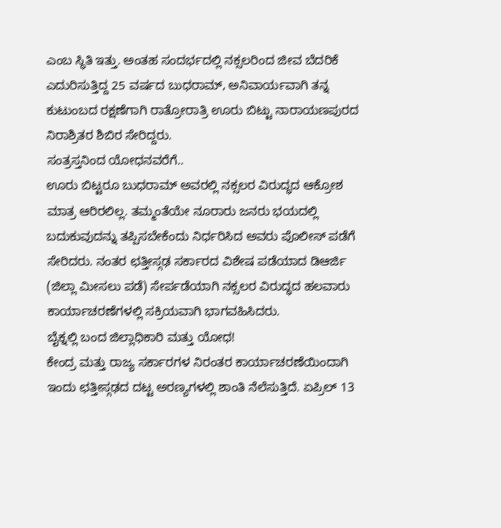ಎಂಬ ಸ್ಥಿತಿ ಇತ್ತು. ಅಂತಹ ಸಂದರ್ಭದಲ್ಲಿ ನಕ್ಸಲರಿಂದ ಜೀವ ಬೆದರಿಕೆ ಎದುರಿಸುತ್ತಿದ್ದ 25 ವರ್ಷದ ಬುಧರಾಮ್, ಅನಿವಾರ್ಯವಾಗಿ ತನ್ನ ಕುಟುಂಬದ ರಕ್ಷಣೆಗಾಗಿ ರಾತ್ರೋರಾತ್ರಿ ಊರು ಬಿಟ್ಟು ನಾರಾಯಣಪುರದ ನಿರಾಶ್ರಿತರ ಶಿಬಿರ ಸೇರಿದ್ದರು.
ಸಂತ್ರಸ್ತನಿಂದ ಯೋಧನವರೆಗೆ..
ಊರು ಬಿಟ್ಟರೂ ಬುಧರಾಮ್ ಅವರಲ್ಲಿ ನಕ್ಸಲರ ವಿರುದ್ಧದ ಆಕ್ರೋಶ ಮಾತ್ರ ಆರಿರಲಿಲ್ಲ. ತಮ್ಮಂತೆಯೇ ನೂರಾರು ಜನರು ಭಯದಲ್ಲಿ ಬದುಕುವುದನ್ನು ತಪ್ಪಿಸಬೇಕೆಂದು ನಿರ್ಧರಿಸಿದ ಅವರು ಪೊಲೀಸ್ ಪಡೆಗೆ ಸೇರಿದರು. ನಂತರ ಛತ್ತೀಸ್ಗಢ ಸರ್ಕಾರದ ವಿಶೇಷ ಪಡೆಯಾದ ಡಿಆರ್ಜಿ (ಜಿಲ್ಲಾ ಮೀಸಲು ಪಡೆ) ಸೇರ್ಪಡೆಯಾಗಿ ನಕ್ಸಲರ ವಿರುದ್ಧದ ಹಲವಾರು ಕಾರ್ಯಾಚರಣೆಗಳಲ್ಲಿ ಸಕ್ರಿಯವಾಗಿ ಭಾಗವಹಿಸಿದರು.
ಬೈಕ್ನಲ್ಲಿ ಬಂದ ಜಿಲ್ಲಾಧಿಕಾರಿ ಮತ್ತು ಯೋಧ!
ಕೇಂದ್ರ ಮತ್ತು ರಾಜ್ಯ ಸರ್ಕಾರಗಳ ನಿರಂತರ ಕಾರ್ಯಾಚರಣೆಯಿಂದಾಗಿ ಇಂದು ಛತ್ತೀಸ್ಗಢದ ದಟ್ಟ ಅರಣ್ಯಗಳಲ್ಲಿ ಶಾಂತಿ ನೆಲೆಸುತ್ತಿದೆ. ಏಪ್ರಿಲ್ 13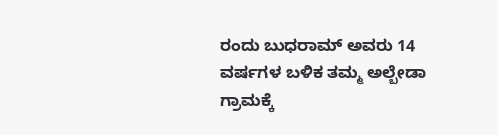ರಂದು ಬುಧರಾಮ್ ಅವರು 14 ವರ್ಷಗಳ ಬಳಿಕ ತಮ್ಮ ಅಲ್ಬೇಡಾ ಗ್ರಾಮಕ್ಕೆ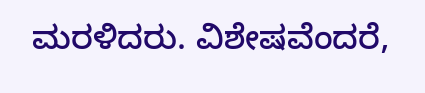ಮರಳಿದರು. ವಿಶೇಷವೆಂದರೆ,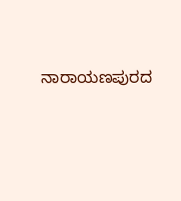ನಾರಾಯಣಪುರದ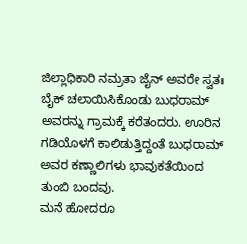ಜಿಲ್ಲಾಧಿಕಾರಿ ನಮ್ರತಾ ಜೈನ್ ಅವರೇ ಸ್ವತಃ ಬೈಕ್ ಚಲಾಯಿಸಿಕೊಂಡು ಬುಧರಾಮ್ ಅವರನ್ನು ಗ್ರಾಮಕ್ಕೆ ಕರೆತಂದರು. ಊರಿನ ಗಡಿಯೊಳಗೆ ಕಾಲಿಡುತ್ತಿದ್ದಂತೆ ಬುಧರಾಮ್ ಅವರ ಕಣ್ಣಾಲಿಗಳು ಭಾವುಕತೆಯಿಂದ ತುಂಬಿ ಬಂದವು.
ಮನೆ ಹೋದರೂ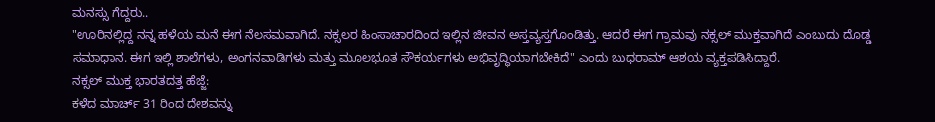ಮನಸ್ಸು ಗೆದ್ದರು..
"ಊರಿನಲ್ಲಿದ್ದ ನನ್ನ ಹಳೆಯ ಮನೆ ಈಗ ನೆಲಸಮವಾಗಿದೆ. ನಕ್ಸಲರ ಹಿಂಸಾಚಾರದಿಂದ ಇಲ್ಲಿನ ಜೀವನ ಅಸ್ತವ್ಯಸ್ತಗೊಂಡಿತ್ತು. ಆದರೆ ಈಗ ಗ್ರಾಮವು ನಕ್ಸಲ್ ಮುಕ್ತವಾಗಿದೆ ಎಂಬುದು ದೊಡ್ಡ ಸಮಾಧಾನ. ಈಗ ಇಲ್ಲಿ ಶಾಲೆಗಳು, ಅಂಗನವಾಡಿಗಳು ಮತ್ತು ಮೂಲಭೂತ ಸೌಕರ್ಯಗಳು ಅಭಿವೃದ್ಧಿಯಾಗಬೇಕಿದೆ" ಎಂದು ಬುಧರಾಮ್ ಆಶಯ ವ್ಯಕ್ತಪಡಿಸಿದ್ದಾರೆ.
ನಕ್ಸಲ್ ಮುಕ್ತ ಭಾರತದತ್ತ ಹೆಜ್ಜೆ:
ಕಳೆದ ಮಾರ್ಚ್ 31 ರಿಂದ ದೇಶವನ್ನು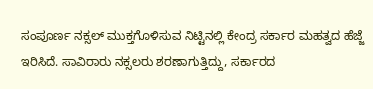ಸಂಪೂರ್ಣ ನಕ್ಸಲ್ ಮುಕ್ತಗೊಳಿಸುವ ನಿಟ್ಟಿನಲ್ಲಿ ಕೇಂದ್ರ ಸರ್ಕಾರ ಮಹತ್ವದ ಹೆಜ್ಜೆ ಇರಿಸಿದೆ. ಸಾವಿರಾರು ನಕ್ಸಲರು ಶರಣಾಗುತ್ತಿದ್ದು, ಸರ್ಕಾರದ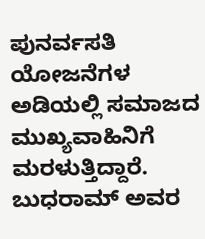ಪುನರ್ವಸತಿ ಯೋಜನೆಗಳ ಅಡಿಯಲ್ಲಿ ಸಮಾಜದ ಮುಖ್ಯವಾಹಿನಿಗೆ ಮರಳುತ್ತಿದ್ದಾರೆ. ಬುಧರಾಮ್ ಅವರ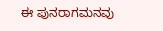ಈ ಪುನರಾಗಮನವು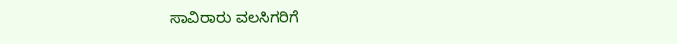ಸಾವಿರಾರು ವಲಸಿಗರಿಗೆ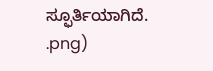ಸ್ಫೂರ್ತಿಯಾಗಿದೆ.
.png)